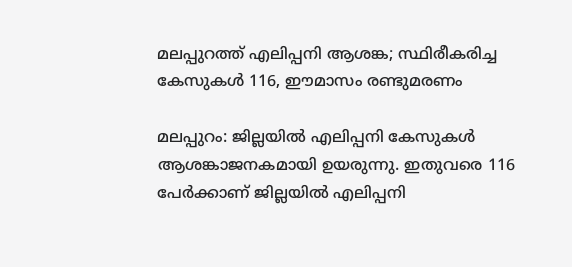മലപ്പുറത്ത് എലിപ്പനി ആശങ്ക; സ്ഥിരീകരിച്ച കേസുകള്‍ 116, ഈമാസം രണ്ടുമരണം

മലപ്പുറം: ജില്ലയില്‍ എലിപ്പനി കേസുകള്‍ ആശങ്കാജനകമായി ഉയരുന്നു. ഇതുവരെ 116 പേര്‍ക്കാണ് ജില്ലയില്‍ എലിപ്പനി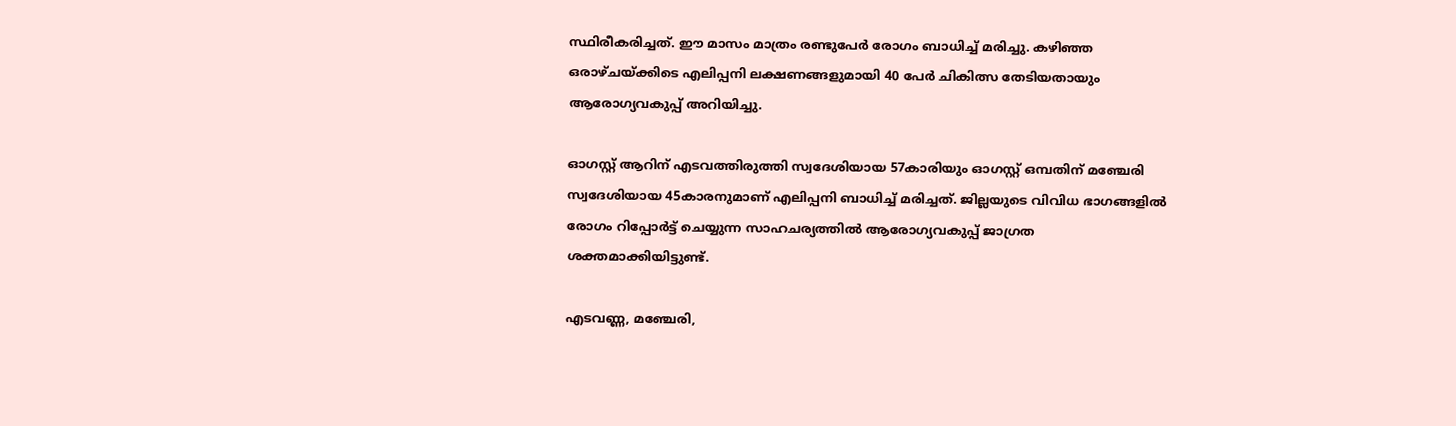സ്ഥിരീകരിച്ചത്. ഈ മാസം മാത്രം രണ്ടുപേര്‍ രോഗം ബാധിച്ച് മരിച്ചു. കഴിഞ്ഞ ഒരാഴ്ചയ്ക്കിടെ എലിപ്പനി ലക്ഷണങ്ങളുമായി 40 പേര്‍ ചികിത്സ തേടിയതായും ആരോഗ്യവകുപ്പ് അറിയിച്ചു.

ഓഗസ്റ്റ് ആറിന് എടവത്തിരുത്തി സ്വദേശിയായ 57കാരിയും ഓഗസ്റ്റ് ഒമ്പതിന് മഞ്ചേരി സ്വദേശിയായ 45കാരനുമാണ് എലിപ്പനി ബാധിച്ച് മരിച്ചത്. ജില്ലയുടെ വിവിധ ഭാഗങ്ങളില്‍ രോഗം റിപ്പോര്‍ട്ട് ചെയ്യുന്ന സാഹചര്യത്തില്‍ ആരോഗ്യവകുപ്പ് ജാഗ്രത ശക്തമാക്കിയിട്ടുണ്ട്.

എടവണ്ണ, മഞ്ചേരി,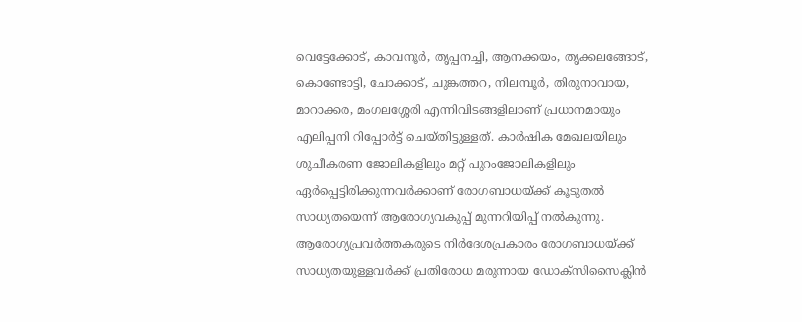വെട്ടേക്കോട്, കാവനൂര്‍, തൃപ്പനച്ചി, ആനക്കയം, തൃക്കലങ്ങോട്, കൊണ്ടോട്ടി, ചോക്കാട്, ചുങ്കത്തറ, നിലമ്പൂര്‍, തിരുനാവായ, മാറാക്കര, മംഗലശ്ശേരി എന്നിവിടങ്ങളിലാണ് പ്രധാനമായും എലിപ്പനി റിപ്പോര്‍ട്ട് ചെയ്തിട്ടുള്ളത്. കാര്‍ഷിക മേഖലയിലും ശുചീകരണ ജോലികളിലും മറ്റ് പുറംജോലികളിലും ഏര്‍പ്പെട്ടിരിക്കുന്നവര്‍ക്കാണ് രോഗബാധയ്ക്ക് കൂടുതല്‍ സാധ്യതയെന്ന് ആരോഗ്യവകുപ്പ് മുന്നറിയിപ്പ് നല്‍കുന്നു. ആരോഗ്യപ്രവര്‍ത്തകരുടെ നിര്‍ദേശപ്രകാരം രോഗബാധയ്ക്ക് സാധ്യതയുള്ളവര്‍ക്ക് പ്രതിരോധ മരുന്നായ ഡോക്‌സിസൈക്ലിന്‍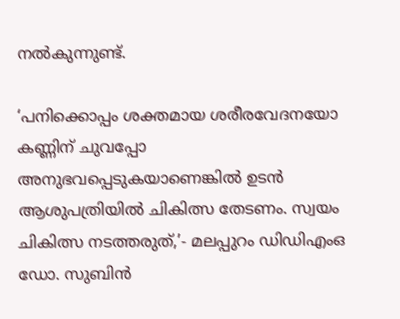നല്‍കുന്നുണ്ട്.

‘പനിക്കൊപ്പം ശക്തമായ ശരീരവേദനയോ കണ്ണിന് ചുവപ്പോ അനുഭവപ്പെടുകയാണെങ്കില്‍ ഉടന്‍ ആശുപത്രിയില്‍ ചികിത്സ തേടണം. സ്വയം ചികിത്സ നടത്തരുത്,’- മലപ്പുറം ഡിഡിഎംഒ ഡോ. സുബിന്‍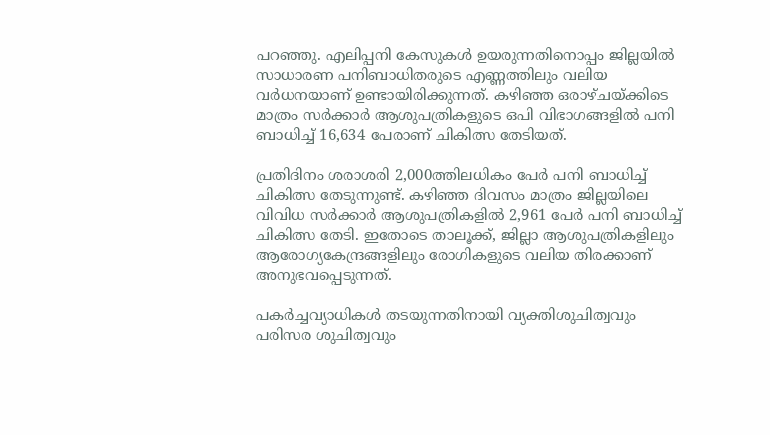പറഞ്ഞു. എലിപ്പനി കേസുകള്‍ ഉയരുന്നതിനൊപ്പം ജില്ലയില്‍ സാധാരണ പനിബാധിതരുടെ എണ്ണത്തിലും വലിയ വര്‍ധനയാണ് ഉണ്ടായിരിക്കുന്നത്. കഴിഞ്ഞ ഒരാഴ്ചയ്ക്കിടെ മാത്രം സര്‍ക്കാര്‍ ആശുപത്രികളുടെ ഒപി വിഭാഗങ്ങളില്‍ പനി ബാധിച്ച് 16,634 പേരാണ് ചികിത്സ തേടിയത്.

പ്രതിദിനം ശരാശരി 2,000ത്തിലധികം പേര്‍ പനി ബാധിച്ച് ചികിത്സ തേടുന്നുണ്ട്. കഴിഞ്ഞ ദിവസം മാത്രം ജില്ലയിലെ വിവിധ സര്‍ക്കാര്‍ ആശുപത്രികളില്‍ 2,961 പേര്‍ പനി ബാധിച്ച് ചികിത്സ തേടി. ഇതോടെ താലൂക്ക്, ജില്ലാ ആശുപത്രികളിലും ആരോഗ്യകേന്ദ്രങ്ങളിലും രോഗികളുടെ വലിയ തിരക്കാണ് അനുഭവപ്പെടുന്നത്.

പകര്‍ച്ചവ്യാധികള്‍ തടയുന്നതിനായി വ്യക്തിശുചിത്വവും പരിസര ശുചിത്വവും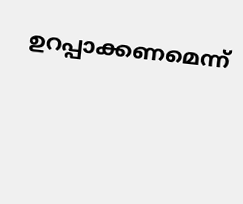ഉറപ്പാക്കണമെന്ന്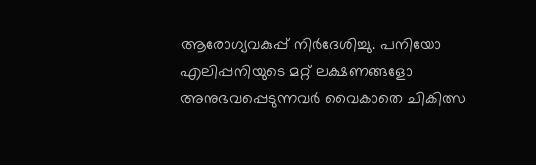ആരോഗ്യവകുപ്പ് നിര്‍ദേശിച്ചു. പനിയോ എലിപ്പനിയുടെ മറ്റ് ലക്ഷണങ്ങളോ അനുഭവപ്പെടുന്നവര്‍ വൈകാതെ ചികിത്സ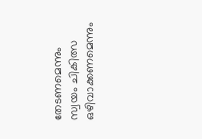തേടണമെന്നും സ്വയം ചികിത്സ ഒഴിവാക്കണമെന്നും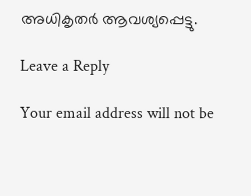അധികൃതര്‍ ആവശ്യപ്പെട്ടു.

Leave a Reply

Your email address will not be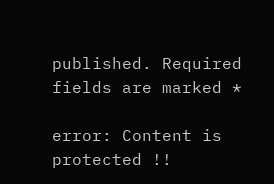published. Required fields are marked *

error: Content is protected !!